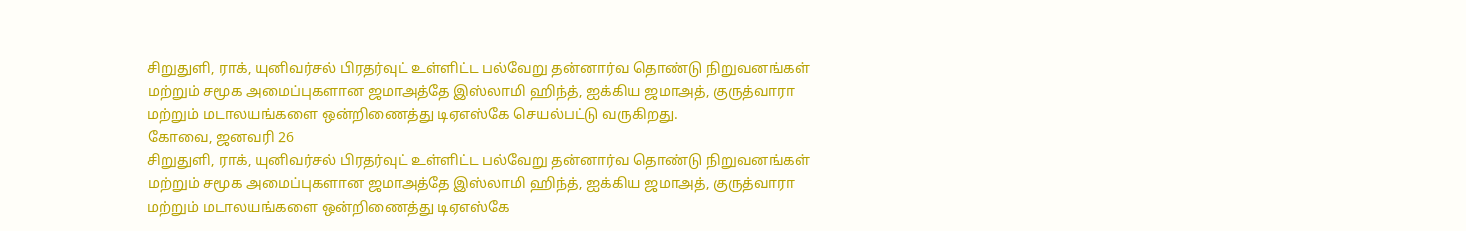சிறுதுளி, ராக், யுனிவர்சல் பிரதர்வுட் உள்ளிட்ட பல்வேறு தன்னார்வ தொண்டு நிறுவனங்கள் மற்றும் சமூக அமைப்புகளான ஜமாஅத்தே இஸ்லாமி ஹிந்த், ஐக்கிய ஜமாஅத், குருத்வாரா மற்றும் மடாலயங்களை ஒன்றிணைத்து டிஏஎஸ்கே செயல்பட்டு வருகிறது.
கோவை, ஜனவரி 26
சிறுதுளி, ராக், யுனிவர்சல் பிரதர்வுட் உள்ளிட்ட பல்வேறு தன்னார்வ தொண்டு நிறுவனங்கள் மற்றும் சமூக அமைப்புகளான ஜமாஅத்தே இஸ்லாமி ஹிந்த், ஐக்கிய ஜமாஅத், குருத்வாரா மற்றும் மடாலயங்களை ஒன்றிணைத்து டிஏஎஸ்கே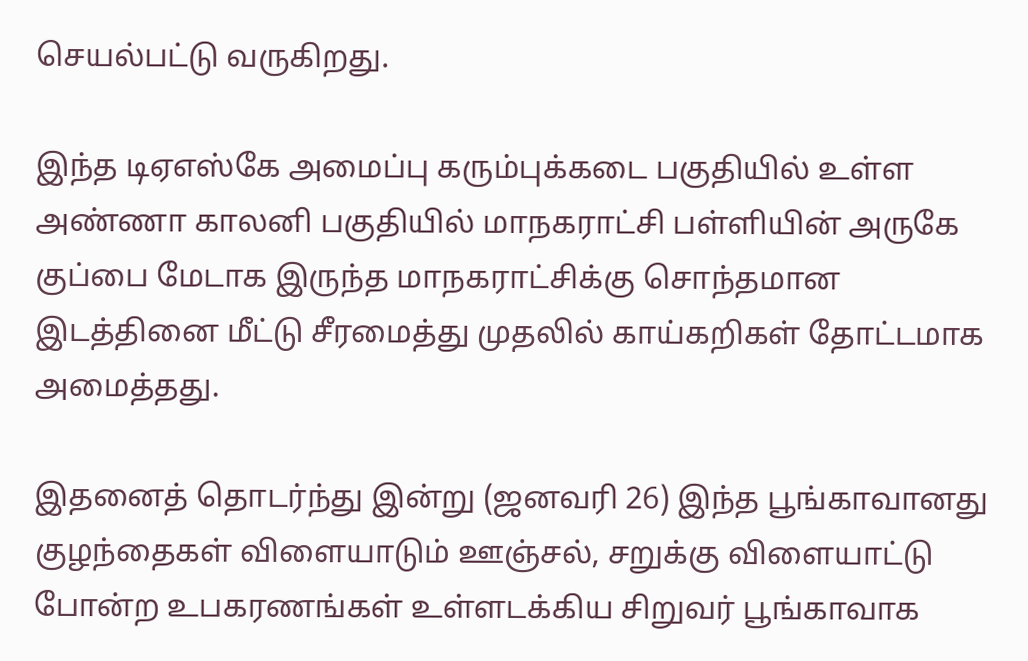செயல்பட்டு வருகிறது.

இந்த டிஏஎஸ்கே அமைப்பு கரும்புக்கடை பகுதியில் உள்ள அண்ணா காலனி பகுதியில் மாநகராட்சி பள்ளியின் அருகே குப்பை மேடாக இருந்த மாநகராட்சிக்கு சொந்தமான இடத்தினை மீட்டு சீரமைத்து முதலில் காய்கறிகள் தோட்டமாக அமைத்தது.

இதனைத் தொடர்ந்து இன்று (ஜனவரி 26) இந்த பூங்காவானது குழந்தைகள் விளையாடும் ஊஞ்சல், சறுக்கு விளையாட்டு போன்ற உபகரணங்கள் உள்ளடக்கிய சிறுவர் பூங்காவாக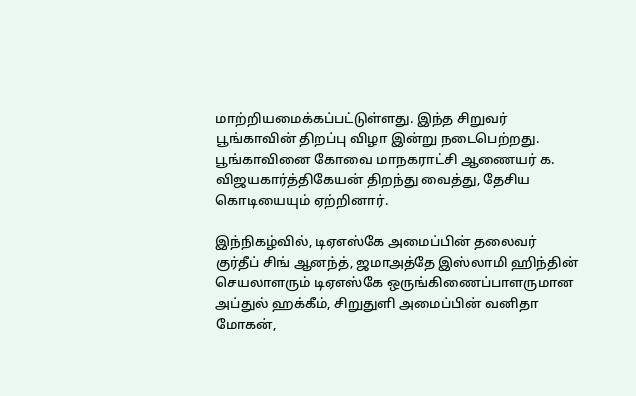மாற்றியமைக்கப்பட்டுள்ளது. இந்த சிறுவர் பூங்காவின் திறப்பு விழா இன்று நடைபெற்றது. பூங்காவினை கோவை மாநகராட்சி ஆணையர் க. விஜயகார்த்திகேயன் திறந்து வைத்து, தேசிய கொடியையும் ஏற்றினார்.

இந்நிகழ்வில், டிஏஎஸ்கே அமைப்பின் தலைவர் குர்தீப் சிங் ஆனந்த், ஜமாஅத்தே இஸ்லாமி ஹிந்தின் செயலாளரும் டிஏஎஸ்கே ஒருங்கிணைப்பாளருமான அப்துல் ஹக்கீம், சிறுதுளி அமைப்பின் வனிதா மோகன்,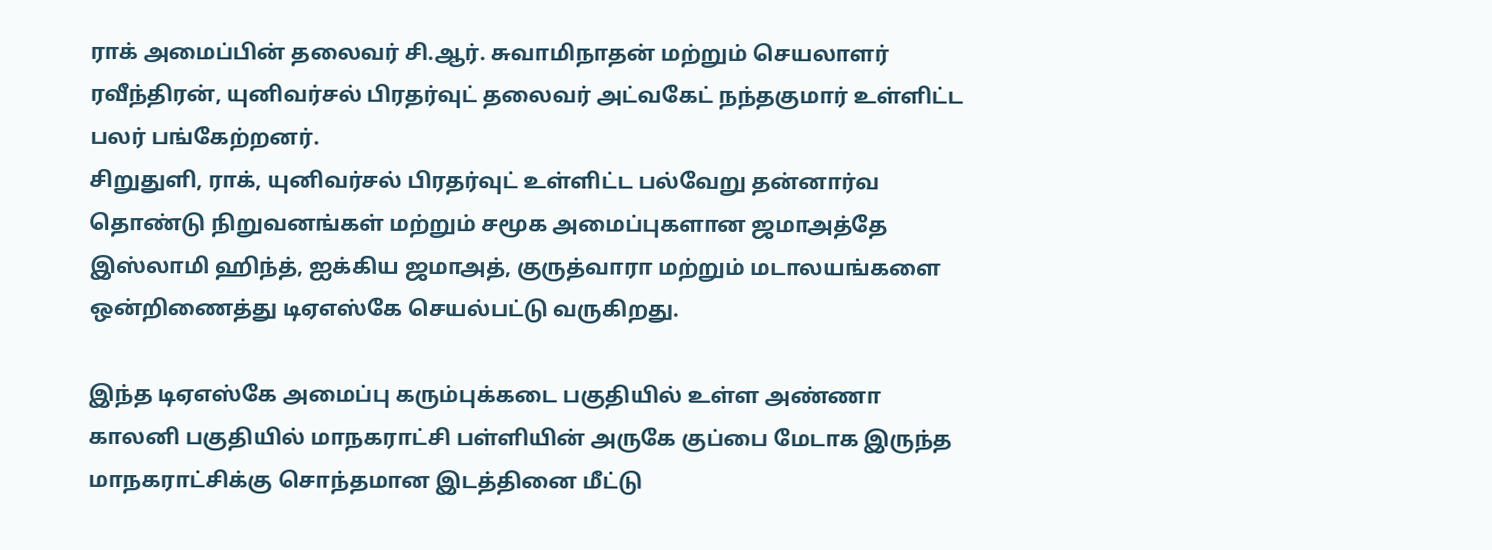ராக் அமைப்பின் தலைவர் சி.ஆர். சுவாமிநாதன் மற்றும் செயலாளர் ரவீந்திரன், யுனிவர்சல் பிரதர்வுட் தலைவர் அட்வகேட் நந்தகுமார் உள்ளிட்ட பலர் பங்கேற்றனர்.
சிறுதுளி, ராக், யுனிவர்சல் பிரதர்வுட் உள்ளிட்ட பல்வேறு தன்னார்வ தொண்டு நிறுவனங்கள் மற்றும் சமூக அமைப்புகளான ஜமாஅத்தே இஸ்லாமி ஹிந்த், ஐக்கிய ஜமாஅத், குருத்வாரா மற்றும் மடாலயங்களை ஒன்றிணைத்து டிஏஎஸ்கே செயல்பட்டு வருகிறது.

இந்த டிஏஎஸ்கே அமைப்பு கரும்புக்கடை பகுதியில் உள்ள அண்ணா காலனி பகுதியில் மாநகராட்சி பள்ளியின் அருகே குப்பை மேடாக இருந்த மாநகராட்சிக்கு சொந்தமான இடத்தினை மீட்டு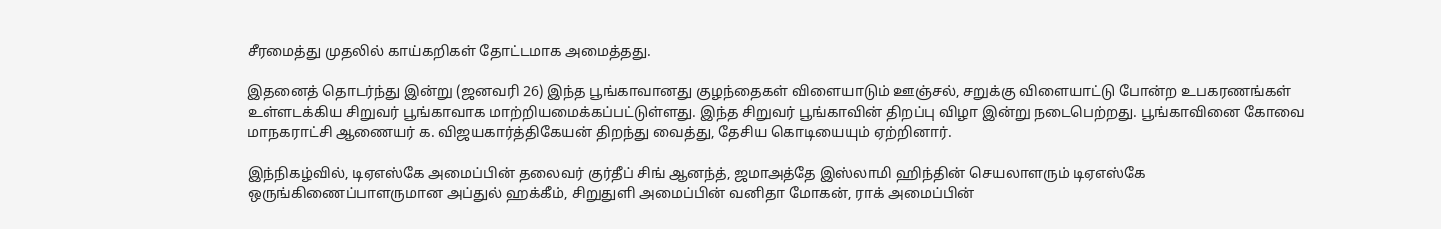சீரமைத்து முதலில் காய்கறிகள் தோட்டமாக அமைத்தது.

இதனைத் தொடர்ந்து இன்று (ஜனவரி 26) இந்த பூங்காவானது குழந்தைகள் விளையாடும் ஊஞ்சல், சறுக்கு விளையாட்டு போன்ற உபகரணங்கள் உள்ளடக்கிய சிறுவர் பூங்காவாக மாற்றியமைக்கப்பட்டுள்ளது. இந்த சிறுவர் பூங்காவின் திறப்பு விழா இன்று நடைபெற்றது. பூங்காவினை கோவை மாநகராட்சி ஆணையர் க. விஜயகார்த்திகேயன் திறந்து வைத்து, தேசிய கொடியையும் ஏற்றினார்.

இந்நிகழ்வில், டிஏஎஸ்கே அமைப்பின் தலைவர் குர்தீப் சிங் ஆனந்த், ஜமாஅத்தே இஸ்லாமி ஹிந்தின் செயலாளரும் டிஏஎஸ்கே ஒருங்கிணைப்பாளருமான அப்துல் ஹக்கீம், சிறுதுளி அமைப்பின் வனிதா மோகன், ராக் அமைப்பின்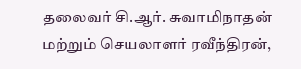தலைவர் சி.ஆர். சுவாமிநாதன் மற்றும் செயலாளர் ரவீந்திரன்,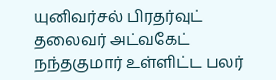யுனிவர்சல் பிரதர்வுட் தலைவர் அட்வகேட் நந்தகுமார் உள்ளிட்ட பலர்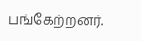பங்கேற்றனர்.